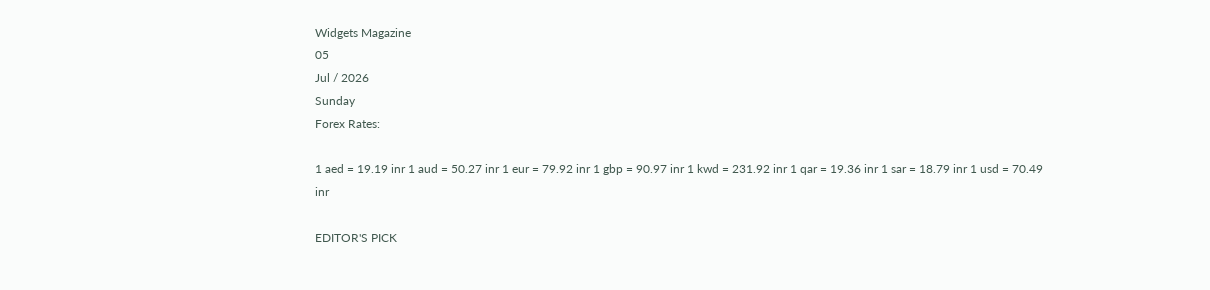Widgets Magazine
05
Jul / 2026
Sunday
Forex Rates:

1 aed = 19.19 inr 1 aud = 50.27 inr 1 eur = 79.92 inr 1 gbp = 90.97 inr 1 kwd = 231.92 inr 1 qar = 19.36 inr 1 sar = 18.79 inr 1 usd = 70.49 inr

EDITOR'S PICK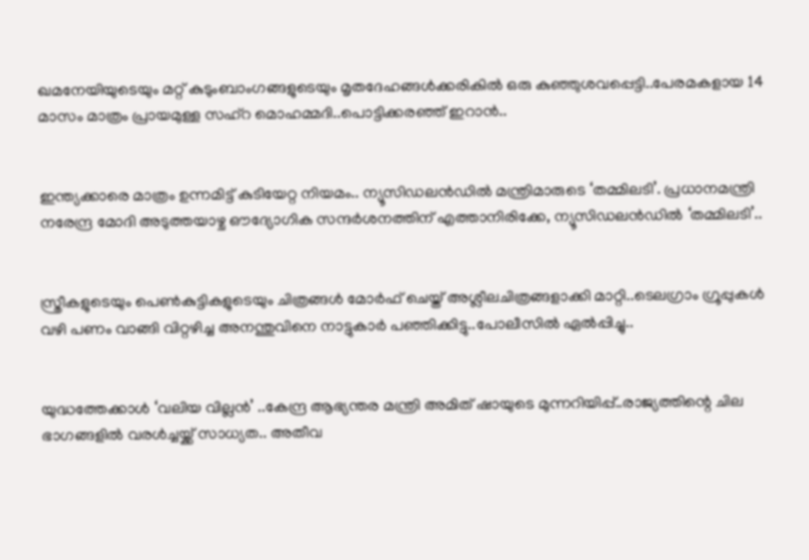ഖമനേയിയുടെയും മറ്റ് കുടുംബാംഗങ്ങളുടെയും മൃതദേഹങ്ങൾക്കരികിൽ ഒരു കുഞ്ഞുശവപ്പെട്ടി..പേരമകളായ 14 മാസം മാത്രം പ്രായമുള്ള സഹ്റ മൊഹമ്മദി..പൊട്ടിക്കരഞ്ഞ് ഇറാൻ..


ഇന്ത്യക്കാരെ മാത്രം ഉന്നമിട്ട് കുടിയേറ്റ നിയമം.. ന്യൂസിഡലൻഡിൽ മന്ത്രിമാരുടെ ‘തമ്മിലടി’. പ്രധാനമന്ത്രി നരേന്ദ്ര മോദി അടുത്തയാഴ്ച ഔദ്യോഗിക സന്ദർശനത്തിന് എത്താനിരിക്കേ, ന്യൂസിഡലൻഡിൽ ‘തമ്മിലടി’..


സ്ത്രീകളുടെയും പെണ്‍കുട്ടികളുടെയും ചിത്രങ്ങള്‍ മോര്‍ഫ് ചെയ്ത് അശ്ലീലചിത്രങ്ങളാക്കി മാറ്റി..ടെലഗ്രാം ഗ്രൂപ്പുകള്‍ വഴി പണം വാങ്ങി വിറ്റഴിച്ച അനന്തുവിനെ നാട്ടുകാർ പഞ്ഞിക്കിട്ടു..പോലീസിൽ ഏൽപ്പിച്ചു..


യുദ്ധത്തേക്കാൾ ‘വലിയ വില്ലൻ’ ..കേന്ദ്ര ആഭ്യന്തര മന്ത്രി അമിത് ഷായുടെ മുന്നറിയിപ്പ്..രാജ്യത്തിന്റെ ചില ഭാഗങ്ങളിൽ വരൾച്ചയ്ക്ക് സാധ്യത.. അതീവ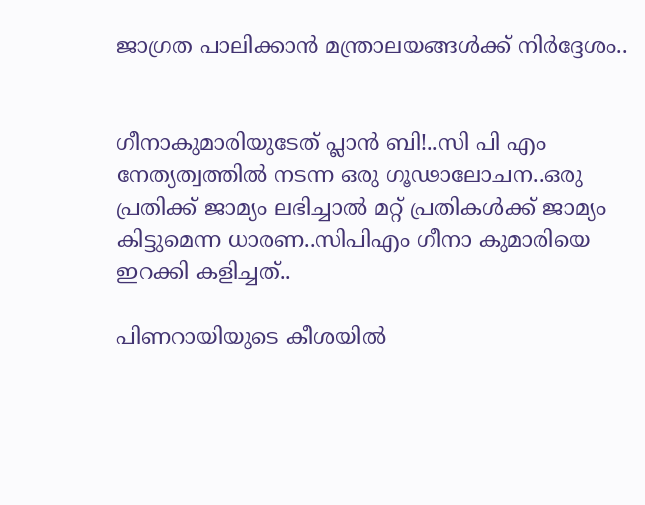ജാഗ്രത പാലിക്കാൻ മന്ത്രാലയങ്ങൾക്ക് നിർദ്ദേശം..


ഗീനാകുമാരിയുടേത് പ്ലാൻ ബി!..സി പി എം നേത്യത്വത്തിൽ നടന്ന ഒരു ഗൂഢാലോചന..ഒരു പ്രതിക്ക് ജാമ്യം ലഭിച്ചാൽ മറ്റ് പ്രതികൾക്ക് ജാമ്യം കിട്ടുമെന്ന ധാരണ..സിപിഎം ഗീനാ കുമാരിയെ ഇറക്കി കളിച്ചത്..

പിണറായിയുടെ കീശയിൽ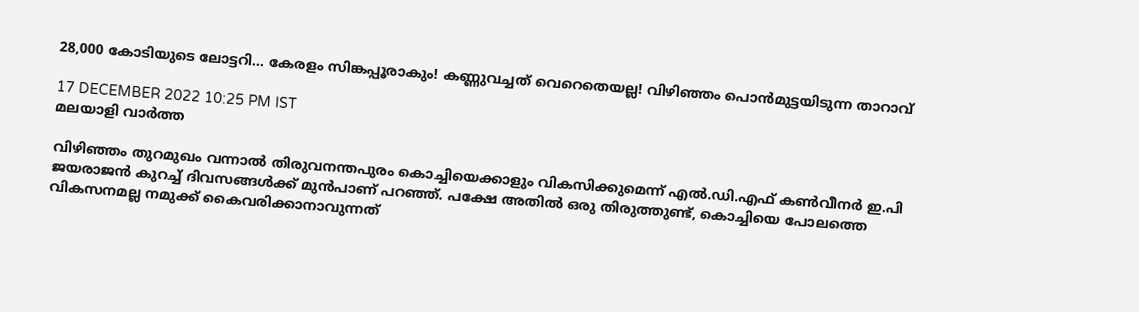28,000 കോടിയുടെ ലോട്ടറി... കേരളം സിങ്കപ്പൂരാകും! കണ്ണുവച്ചത് വെറെതെയല്ല! വിഴിഞ്ഞം പൊൻമുട്ടയിടുന്ന താറാവ്

17 DECEMBER 2022 10:25 PM IST
മലയാളി വാര്‍ത്ത

വിഴിഞ്ഞം തുറമുഖം വന്നാൽ തിരുവനന്തപുരം കൊച്ചിയെക്കാളും വികസിക്കുമെന്ന് എൽ.ഡി.എഫ് കൺവീനർ ഇ.പി ജയരാജൻ കുറച്ച് ദിവസങ്ങൾക്ക് മുൻപാണ് പറഞ്ഞ്. പക്ഷേ അതിൽ ഒരു തിരുത്തുണ്ട്, കൊച്ചിയെ പോലത്തെ വികസനമല്ല നമുക്ക് കൈവരിക്കാനാവുന്നത്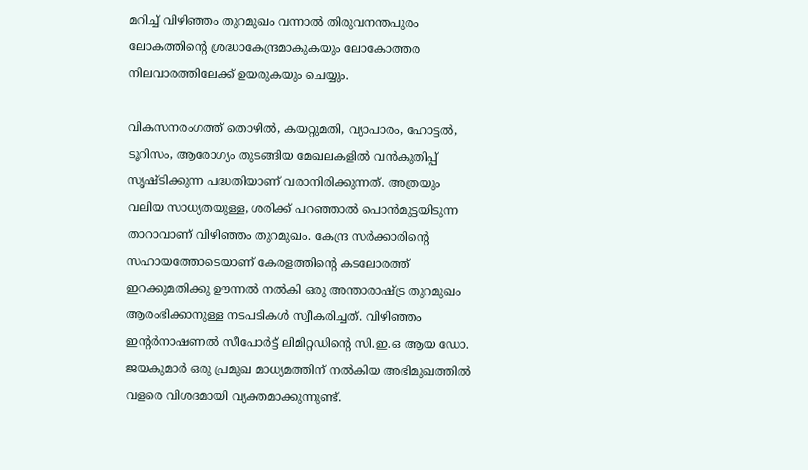മറിച്ച് വിഴിഞ്ഞം തുറമുഖം വന്നാൽ തിരുവനന്തപുരം ലോകത്തിന്റെ ശ്രദ്ധാകേന്ദ്രമാകുകയും ലോകോത്തര നിലവാരത്തിലേക്ക് ഉയരുകയും ചെയ്യും.

വികസനരംഗത്ത് തൊഴിൽ, കയറ്റുമതി, വ്യാപാരം, ഹോട്ടൽ, ടൂറിസം, ആരോഗ്യം തുടങ്ങിയ മേഖലകളിൽ വൻകുതിപ്പ് സൃഷ്ടിക്കുന്ന പദ്ധതിയാണ് വരാനിരിക്കുന്നത്. അത്രയും വലിയ സാധ്യതയുള്ള, ശരിക്ക് പറഞ്ഞാൽ പൊൻമുട്ടയിടുന്ന താറാവാണ് വിഴിഞ്ഞം തുറമുഖം. കേന്ദ്ര സർക്കാരിന്റെ സഹായത്തോടെയാണ് കേരളത്തിന്റെ കടലോരത്ത് ഇറക്കുമതിക്കു ഊന്നൽ നൽകി ഒരു അന്താരാഷ്ട്ര തുറമുഖം ആരംഭിക്കാനുള്ള നടപടികൾ സ്വീകരിച്ചത്. വിഴിഞ്ഞം ഇന്റർനാഷണൽ സീപോർട്ട് ലിമിറ്റഡിന്റെ സി.ഇ.ഒ ആയ ഡോ. ജയകുമാർ ഒരു പ്രമുഖ മാധ്യമത്തിന് നൽകിയ അഭിമുഖത്തിൽ വളരെ വിശദമായി വ്യക്തമാക്കുന്നുണ്ട്.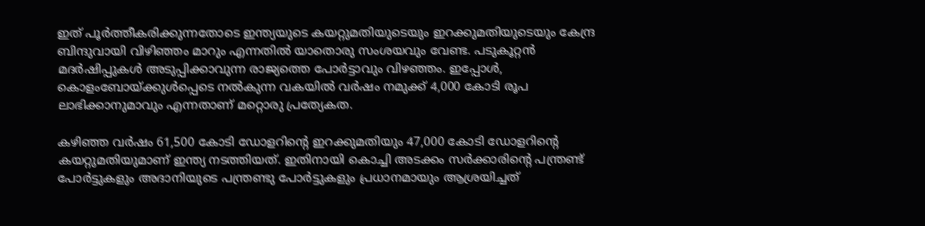ഇത് പൂർത്തീകരിക്കുന്നതോടെ ഇന്ത്യയുടെ കയറ്റുമതിയുടെയും ഇറക്കുമതിയുടെയും കേന്ദ്ര ബിന്ദുവായി വിഴിഞ്ഞം മാറും എന്നതിൽ യാതൊരു സംശയവും വേണ്ട. പടുകൂറ്റൻ മദർഷിപ്പുകൾ അടുപ്പിക്കാവുന്ന രാജ്യത്തെ പോർട്ടാവും വിഴഞ്ഞം. ഇപ്പോൾ, കൊളംബോയ്ക്കുൾപ്പെടെ നൽകുന്ന വകയിൽ വർഷം നമുക്ക് 4,000 കോടി രൂപ ലാഭിക്കാനുമാവും എന്നതാണ് മറ്റൊരു പ്രത്യേകത.

കഴിഞ്ഞ വർഷം 61,500 കോടി ഡോളറിന്റെ ഇറക്കുമതിയും 47,000 കോടി ഡോളറിന്റെ കയറ്റുമതിയുമാണ് ഇന്ത്യ നടത്തിയത്. ഇതിനായി കൊച്ചി അടക്കം സർക്കാരിന്റെ പന്ത്രണ്ട് പോർട്ടുകളും അദാനിയുടെ പന്ത്രണ്ടു പോർട്ടുകളും പ്രധാനമായും ആശ്രയിച്ചത്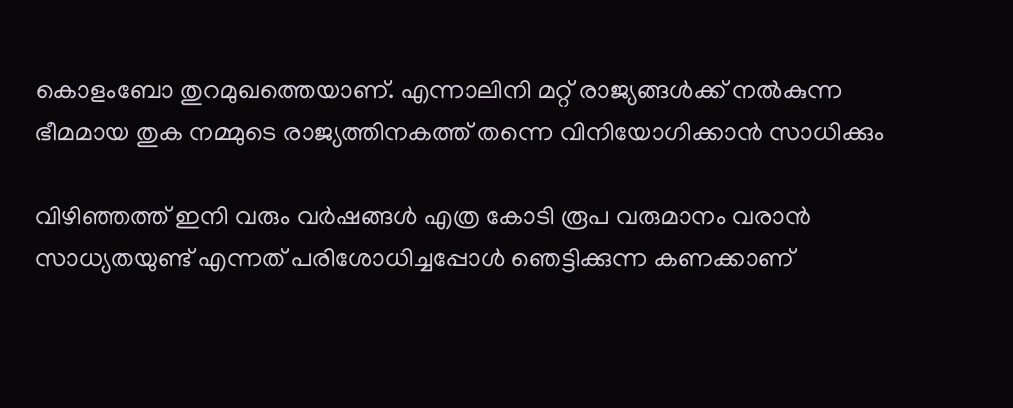കൊളംബോ തുറമുഖത്തെയാണ്. എന്നാലിനി മറ്റ് രാജ്യങ്ങൾക്ക് നൽകുന്ന ഭീമമായ തുക നമ്മുടെ രാജ്യത്തിനകത്ത് തന്നെ വിനിയോഗിക്കാൻ സാധിക്കും

വിഴിഞ്ഞത്ത് ഇനി വരും വർഷങ്ങൾ എത്ര കോടി രൂപ വരുമാനം വരാൻ സാധ്യതയുണ്ട് എന്നത് പരിശോധിച്ചപ്പോൾ ഞെട്ടിക്കുന്ന കണക്കാണ്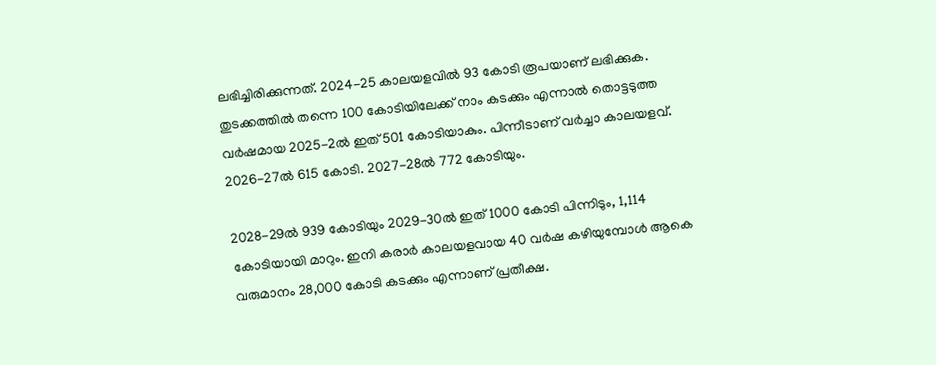ലഭിച്ചിരിക്കുന്നത്. 2024-25 കാലയളവിൽ 93 കോടി രൂപയാണ് ലഭിക്കുക. തുടക്കത്തിൽ തന്നെ 100 കോടിയിലേക്ക് നാം കടക്കും എന്നാൽ തൊട്ടടുത്ത വർഷമായ 2025-2ൽ ഇത് 501 കോടിയാകും. പിന്നീടാണ് വർച്ചാ കാലയളവ്. 2026-27ൽ 615 കോടി. 2027-28ൽ 772 കോടിയും.

2028-29ൽ 939 കോടിയും 2029-30ൽ ഇത് 1000 കോടി പിന്നിടും, 1,114 കോടിയായി മാറും. ഇനി കരാർ കാലയളവായ 40 വർഷ കഴിയുമ്പോൾ ആകെ വരുമാനം 28,000 കോടി കടക്കും എന്നാണ് പ്രതീക്ഷ.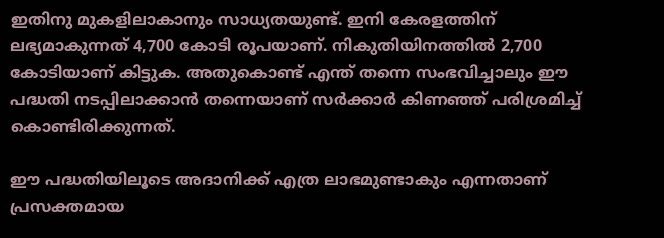ഇതിനു മുകളിലാകാനും സാധ്യതയുണ്ട്. ഇനി കേരളത്തിന് ലഭ്യമാകുന്നത് 4,700 കോടി രൂപയാണ്. നികുതിയിനത്തിൽ 2,700 കോടിയാണ് കിട്ടുക. അതുകൊണ്ട് എന്ത് തന്നെ സംഭവിച്ചാലും ഈ പദ്ധതി നടപ്പിലാക്കാൻ തന്നെയാണ് സർക്കാർ കിണഞ്ഞ് പരിശ്രമിച്ച് കൊണ്ടിരിക്കുന്നത്.

ഈ പദ്ധതിയിലൂടെ അദാനിക്ക് എത്ര ലാഭമുണ്ടാകും എന്നതാണ് പ്രസക്തമായ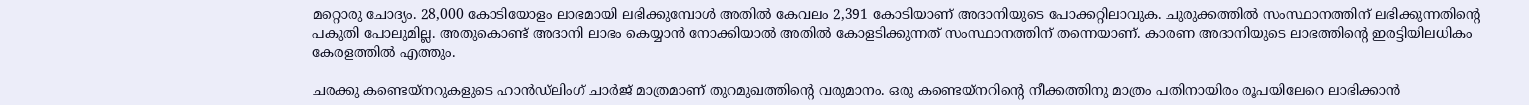മറ്റൊരു ചോദ്യം. 28,000 കോടിയോളം ലാഭമായി ലഭിക്കുമ്പോൾ അതിൽ കേവലം 2,391 കോടിയാണ് അദാനിയുടെ പോക്കറ്റിലാവുക. ചുരുക്കത്തിൽ സംസ്ഥാനത്തിന് ലഭിക്കുന്നതിന്റെ പകുതി പോലുമില്ല. അതുകൊണ്ട് അദാനി ലാഭം കെയ്യാൻ നോക്കിയാൽ അതിൽ കോളടിക്കുന്നത് സംസ്ഥാനത്തിന് തന്നെയാണ്. കാരണ അദാനിയുടെ ലാഭത്തിന്റെ ഇരട്ടിയിലധികം കേരളത്തിൽ എത്തും.

ചരക്കു കണ്ടെയ്‌നറുകളുടെ ഹാൻഡ്‌ലിംഗ് ചാർജ് മാത്രമാണ് തുറമുഖത്തിന്റെ വരുമാനം. ഒരു കണ്ടെയ്നറിന്റെ നീക്കത്തിനു മാത്രം പതിനായിരം രൂപയിലേറെ ലാഭിക്കാൻ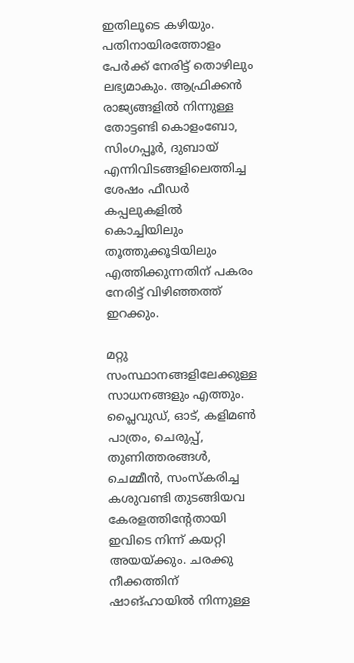ഇതിലൂടെ കഴിയും. പതിനായിരത്തോളം പേർക്ക് നേരിട്ട് തൊഴിലും ലഭ്യമാകും. ആഫ്രിക്കൻ രാജ്യങ്ങളിൽ നിന്നുള്ള തോട്ടണ്ടി കൊളംബോ, സിംഗപ്പൂർ, ദുബായ് എന്നിവിടങ്ങളിലെത്തിച്ച ശേഷം ഫീഡർ കപ്പലുകളിൽ കൊച്ചിയിലും തൂത്തുക്കൂടിയിലും എത്തിക്കുന്നതിന് പകരം നേരിട്ട് വിഴിഞ്ഞത്ത് ഇറക്കും.

മറ്റു സംസ്ഥാനങ്ങളിലേക്കുള്ള സാധനങ്ങളും എത്തും. പ്ലൈവുഡ്, ഓട്, കളിമൺ പാത്രം, ചെരുപ്പ്, തുണിത്തരങ്ങൾ, ചെമ്മീൻ, സംസ്കരിച്ച കശുവണ്ടി തുടങ്ങിയവ കേരളത്തിന്റേതായി ഇവിടെ നിന്ന് കയറ്റി അയയ്ക്കും. ചരക്കു നീക്കത്തിന് ഷാങ്ഹായിൽ നിന്നുള്ള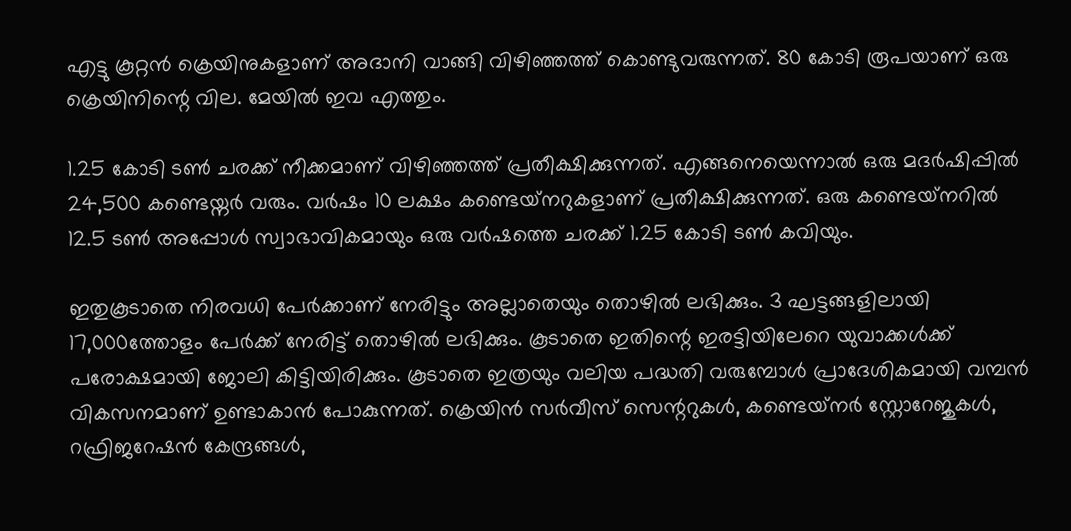എട്ടു കൂറ്റൻ ക്രെയിനുകളാണ് അദാനി വാങ്ങി വിഴിഞ്ഞത്ത് കൊണ്ടുവരുന്നത്. 80 കോടി രൂപയാണ് ഒരു ക്രെയിനിന്റെ വില. മേയിൽ ഇവ എത്തും.

1.25 കോടി ടൺ ചരക്ക് നീക്കമാണ് വിഴിഞ്ഞത്ത് പ്രതീക്ഷിക്കുന്നത്. എങ്ങനെയെന്നാൽ ഒരു മദർഷിപ്പിൽ 24,500 കണ്ടെയ്നർ വരും. വർഷം 10 ലക്ഷം കണ്ടെയ്‌നറുകളാണ് പ്രതീക്ഷിക്കുന്നത്. ഒരു കണ്ടെയ്‌നറിൽ 12.5 ടൺ അപ്പോൾ സ്വാഭാവികമായും ഒരു വർഷത്തെ ചരക്ക് 1.25 കോടി ടൺ കവിയും.

ഇതുകൂടാതെ നിരവധി പേർക്കാണ് നേരിട്ടും അല്ലാതെയും തൊഴിൽ ലഭിക്കും. 3 ഘട്ടങ്ങളിലായി 17,000ത്തോളം പേർക്ക് നേരിട്ട് തൊഴിൽ ലഭിക്കും. കൂടാതെ ഇതിന്റെ ഇരട്ടിയിലേറെ യുവാക്കൾക്ക് പരോക്ഷമായി ജോലി കിട്ടിയിരിക്കും. കൂടാതെ ഇത്രയും വലിയ പദ്ധതി വരുമ്പോൾ പ്രാദേശികമായി വമ്പൻ വികസനമാണ് ഉണ്ടാകാൻ പോകുന്നത്. ക്രെയിൻ സർവീസ് സെന്ററുകൾ, കണ്ടെയ്‌നർ സ്റ്റോറേജുകൾ, റഫ്രിജറേഷൻ കേന്ദ്രങ്ങൾ,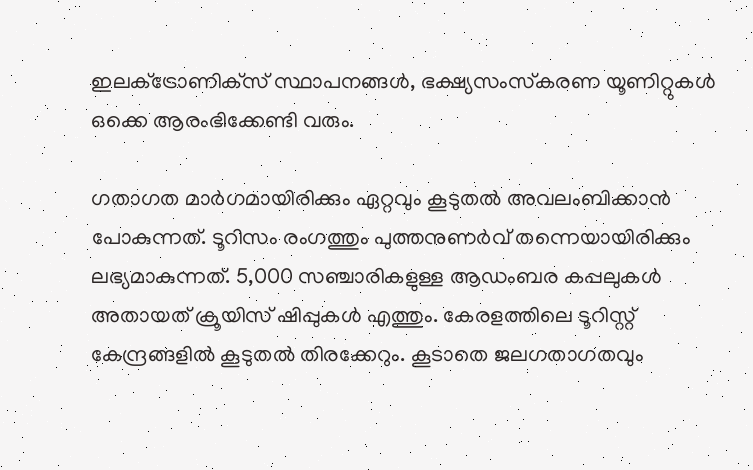ഇല‌‌ക്‌ട്രോണി‌ക്‌സ് സ്ഥാപനങ്ങൾ, ഭക്ഷ്യസംസ്‌കരണ യൂണിറ്റുകൾ ഒക്കെ ആരംഭിക്കേണ്ടി വരും.

ഗതാഗത മാർഗമായിരിക്കും ഏറ്റവും കൂടുതൽ അവലംബിക്കാൻ പോകുന്നത്. ടൂറിസം രംഗത്തും പുത്തനുണർവ് തന്നെയായിരിക്കും ലഭ്യമാകുന്നത്. 5,000 സഞ്ചാരികളുള്ള ആഡംബര കപ്പലുകൾ അതായത് ക്രൂയിസ് ഷിപ്പുകൾ‌ എത്തും. കേരളത്തിലെ ടൂറിസ്റ്റ് കേന്ദ്രങ്ങളിൽ കൂടുതൽ തിരക്കേറും. കൂടാതെ ജലഗതാഗതവും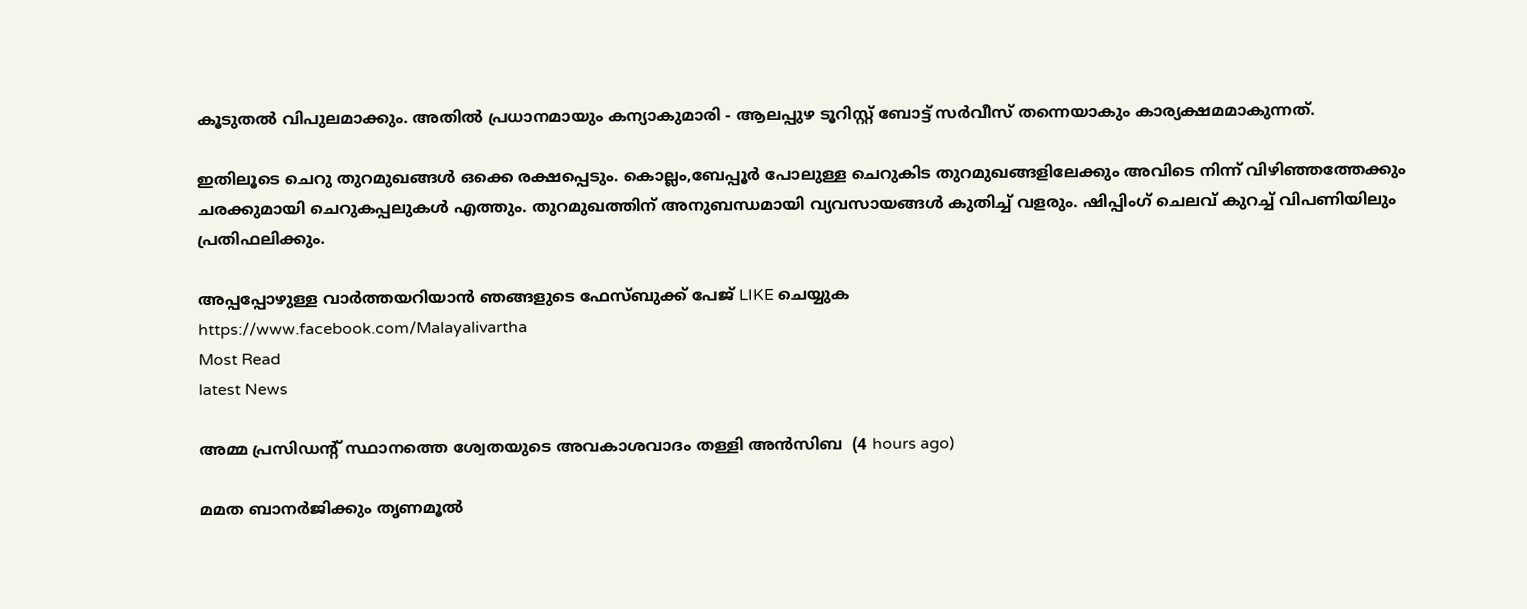കൂടുതൽ വിപുലമാക്കും. അതിൽ പ്രധാനമായും കന്യാകുമാരി - ആലപ്പുഴ ടൂറിസ്റ്റ് ബോട്ട് സർവീസ് തന്നെയാകും കാര്യക്ഷമമാകുന്നത്.

ഇതിലൂടെ ചെറു തുറമുഖങ്ങൾ ഒക്കെ രക്ഷപ്പെടും. കൊല്ലം,ബേപ്പൂർ പോലുള്ള ചെറുകിട തുറമുഖങ്ങളിലേക്കും അവിടെ നിന്ന് വിഴിഞ്ഞത്തേക്കും ചരക്കുമായി ചെറുകപ്പലുകൾ എത്തും. തുറമുഖത്തിന് അനുബന്ധമായി വ്യവസായങ്ങൾ കുതിച്ച് വളരും. ഷിപ്പിംഗ് ചെലവ് കുറച്ച് വിപണിയിലും പ്രതിഫലിക്കും.

അപ്പപ്പോഴുള്ള വാര്‍ത്തയറിയാന്‍ ഞങ്ങളുടെ ഫേസ്‌ബുക്ക്‌ പേജ് LIKE ചെയ്യുക
https://www.facebook.com/Malayalivartha
Most Read
latest News

അമ്മ പ്രസിഡന്റ് സ്ഥാനത്തെ ശ്വേതയുടെ അവകാശവാദം തള്ളി അന്‍സിബ  (4 hours ago)

മമത ബാനര്‍ജിക്കും തൃണമൂല്‍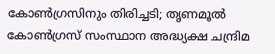കോണ്‍ഗ്രസിനും തിരിച്ചടി; തൃണമൂല്‍ കോണ്‍ഗ്രസ് സംസ്ഥാന അദ്ധ്യക്ഷ ചന്ദ്രിമ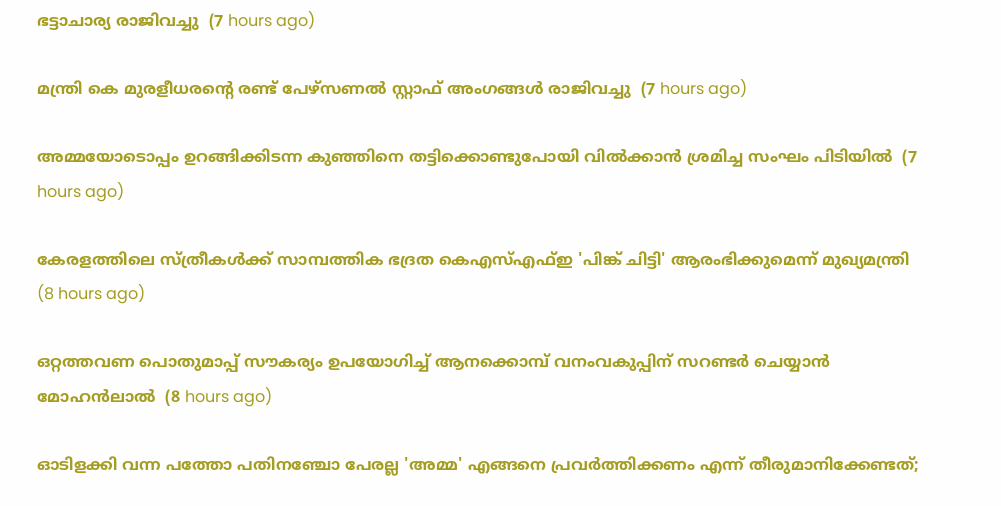ഭട്ടാചാര്യ രാജിവച്ചു  (7 hours ago)

മന്ത്രി കെ മുരളീധരന്റെ രണ്ട് പേഴ്‌സണല്‍ സ്റ്റാഫ് അംഗങ്ങള്‍ രാജിവച്ചു  (7 hours ago)

അമ്മയോടൊപ്പം ഉറങ്ങിക്കിടന്ന കുഞ്ഞിനെ തട്ടിക്കൊണ്ടുപോയി വില്‍ക്കാന്‍ ശ്രമിച്ച സംഘം പിടിയില്‍  (7 hours ago)

കേരളത്തിലെ സ്ത്രീകള്‍ക്ക് സാമ്പത്തിക ഭദ്രത കെഎസ്എഫ്ഇ 'പിങ്ക് ചിട്ടി' ആരംഭിക്കുമെന്ന് മുഖ്യമന്ത്രി  (8 hours ago)

ഒറ്റത്തവണ പൊതുമാപ്പ് സൗകര്യം ഉപയോഗിച്ച് ആനക്കൊമ്പ് വനംവകുപ്പിന് സറണ്ടര്‍ ചെയ്യാന്‍ മോഹന്‍ലാല്‍  (8 hours ago)

ഓടിളക്കി വന്ന പത്തോ പതിനഞ്ചോ പേരല്ല 'അമ്മ' എങ്ങനെ പ്രവര്‍ത്തിക്കണം എന്ന് തീരുമാനിക്കേണ്ടത്;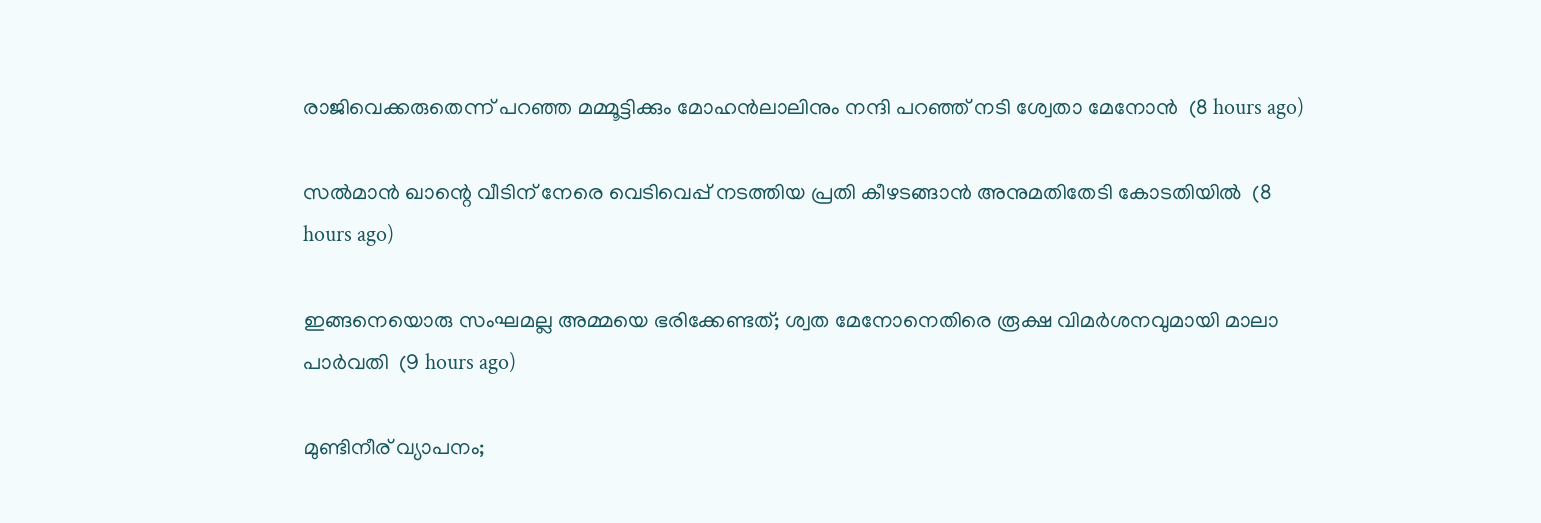രാജിവെക്കരുതെന്ന് പറഞ്ഞ മമ്മൂട്ടിക്കും മോഹന്‍ലാലിനും നന്ദി പറഞ്ഞ് നടി ശ്വേതാ മേനോന്‍  (8 hours ago)

സല്‍മാന്‍ ഖാന്റെ വീടിന് നേരെ വെടിവെപ്പ് നടത്തിയ പ്രതി കീഴടങ്ങാന്‍ അനുമതിതേടി കോടതിയില്‍  (8 hours ago)

ഇങ്ങനെയൊരു സംഘമല്ല അമ്മയെ ഭരിക്കേണ്ടത്; ശ്വത മേനോനെതിരെ രൂക്ഷ വിമര്‍ശനവുമായി മാലാ പാര്‍വതി  (9 hours ago)

മുണ്ടിനീര് വ്യാപനം;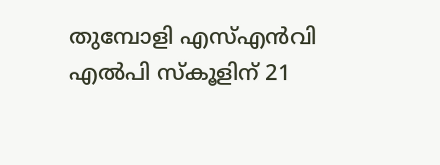തുമ്പോളി എസ്എന്‍വി എല്‍പി സ്‌കൂളിന് 21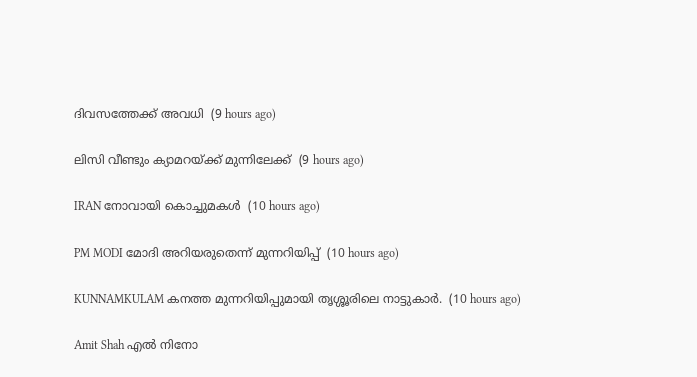ദിവസത്തേക്ക് അവധി  (9 hours ago)

ലിസി വീണ്ടും ക്യാമറയ്ക്ക് മുന്നിലേക്ക്  (9 hours ago)

IRAN നോവായി കൊച്ചുമകൾ  (10 hours ago)

PM MODI മോദി അറിയരുതെന്ന് മുന്നറിയിപ്പ്  (10 hours ago)

KUNNAMKULAM കനത്ത മുന്നറിയിപ്പുമായി തൃശ്ശൂരിലെ നാട്ടുകാര്‍.  (10 hours ago)

Amit Shah എൽ നിനോ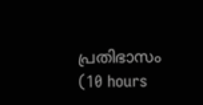പ്രതിഭാസം  (10 hours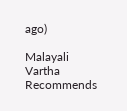ago)

Malayali Vartha Recommends